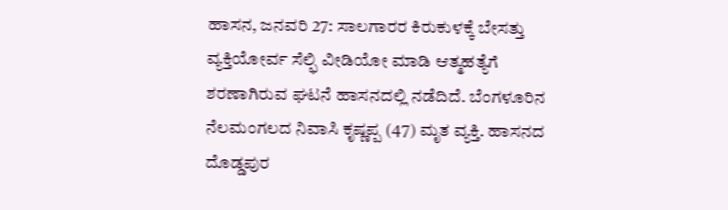ಹಾಸನ, ಜನವರಿ 27: ಸಾಲಗಾರರ ಕಿರುಕುಳಕ್ಕೆ ಬೇಸತ್ತು ವ್ಯಕ್ತಿಯೋರ್ವ ಸೆಲ್ಫಿ ವೀಡಿಯೋ ಮಾಡಿ ಆತ್ಮಹತ್ಯೆಗೆ ಶರಣಾಗಿರುವ ಘಟನೆ ಹಾಸನದಲ್ಲಿ ನಡೆದಿದೆ. ಬೆಂಗಳೂರಿನ ನೆಲಮಂಗಲದ ನಿವಾಸಿ ಕೃಷ್ಣಪ್ಪ (47) ಮೃತ ವ್ಯಕ್ತಿ. ಹಾಸನದ ದೊಡ್ಡಪುರ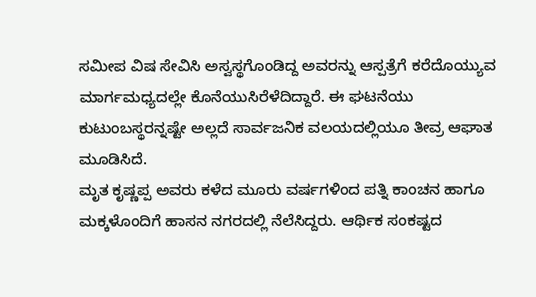ಸಮೀಪ ವಿಷ ಸೇವಿಸಿ ಅಸ್ವಸ್ಥಗೊಂಡಿದ್ದ ಅವರನ್ನು ಆಸ್ಪತ್ರೆಗೆ ಕರೆದೊಯ್ಯುವ ಮಾರ್ಗಮಧ್ಯದಲ್ಲೇ ಕೊನೆಯುಸಿರೆಳೆದಿದ್ದಾರೆ. ಈ ಘಟನೆಯು ಕುಟುಂಬಸ್ಥರನ್ನಷ್ಟೇ ಅಲ್ಲದೆ ಸಾರ್ವಜನಿಕ ವಲಯದಲ್ಲಿಯೂ ತೀವ್ರ ಆಘಾತ ಮೂಡಿಸಿದೆ.
ಮೃತ ಕೃಷ್ಣಪ್ಪ ಅವರು ಕಳೆದ ಮೂರು ವರ್ಷಗಳಿಂದ ಪತ್ನಿ ಕಾಂಚನ ಹಾಗೂ ಮಕ್ಕಳೊಂದಿಗೆ ಹಾಸನ ನಗರದಲ್ಲಿ ನೆಲೆಸಿದ್ದರು. ಆರ್ಥಿಕ ಸಂಕಷ್ಟದ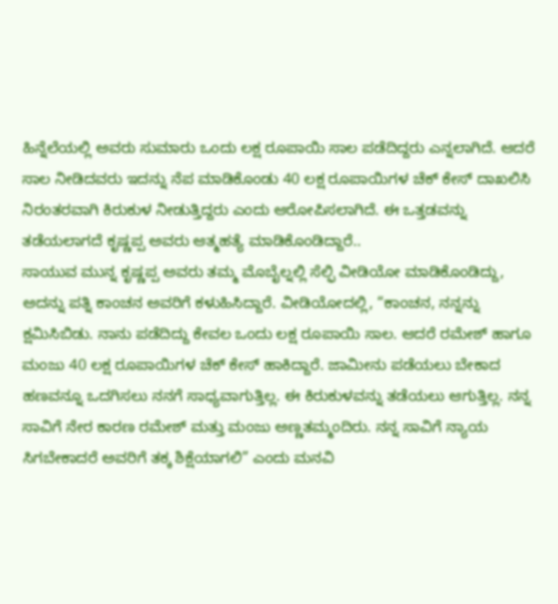ಹಿನ್ನೆಲೆಯಲ್ಲಿ ಅವರು ಸುಮಾರು ಒಂದು ಲಕ್ಷ ರೂಪಾಯಿ ಸಾಲ ಪಡೆದಿದ್ದರು ಎನ್ನಲಾಗಿದೆ. ಆದರೆ ಸಾಲ ನೀಡಿದವರು ಇದನ್ನು ನೆಪ ಮಾಡಿಕೊಂಡು 40 ಲಕ್ಷ ರೂಪಾಯಿಗಳ ಚೆಕ್ ಕೇಸ್ ದಾಖಲಿಸಿ ನಿರಂತರವಾಗಿ ಕಿರುಕುಳ ನೀಡುತ್ತಿದ್ದರು ಎಂದು ಆರೋಪಿಸಲಾಗಿದೆ. ಈ ಒತ್ತಡವನ್ನು ತಡೆಯಲಾಗದೆ ಕೃಷ್ಣಪ್ಪ ಅವರು ಆತ್ಮಹತ್ಯೆ ಮಾಡಿಕೊಂಡಿದ್ದಾರೆ..
ಸಾಯುವ ಮುನ್ನ ಕೃಷ್ಣಪ್ಪ ಅವರು ತಮ್ಮ ಮೊಬೈಲ್ನಲ್ಲಿ ಸೆಲ್ಫಿ ವೀಡಿಯೋ ಮಾಡಿಕೊಂಡಿದ್ದು, ಅದನ್ನು ಪತ್ನಿ ಕಾಂಚನ ಅವರಿಗೆ ಕಳುಹಿಸಿದ್ದಾರೆ. ವೀಡಿಯೋದಲ್ಲಿ, “ಕಾಂಚನ, ನನ್ನನ್ನು ಕ್ಷಮಿಸಿಬಿಡು. ನಾನು ಪಡೆದಿದ್ದು ಕೇವಲ ಒಂದು ಲಕ್ಷ ರೂಪಾಯಿ ಸಾಲ. ಆದರೆ ರಮೇಶ್ ಹಾಗೂ ಮಂಜು 40 ಲಕ್ಷ ರೂಪಾಯಿಗಳ ಚೆಕ್ ಕೇಸ್ ಹಾಕಿದ್ದಾರೆ. ಜಾಮೀನು ಪಡೆಯಲು ಬೇಕಾದ ಹಣವನ್ನೂ ಒದಗಿಸಲು ನನಗೆ ಸಾಧ್ಯವಾಗುತ್ತಿಲ್ಲ. ಈ ಕಿರುಕುಳವನ್ನು ತಡೆಯಲು ಆಗುತ್ತಿಲ್ಲ. ನನ್ನ ಸಾವಿಗೆ ನೇರ ಕಾರಣ ರಮೇಶ್ ಮತ್ತು ಮಂಜು ಅಣ್ಣತಮ್ಮಂದಿರು. ನನ್ನ ಸಾವಿಗೆ ನ್ಯಾಯ ಸಿಗಬೇಕಾದರೆ ಅವರಿಗೆ ತಕ್ಕ ಶಿಕ್ಷೆಯಾಗಲಿ” ಎಂದು ಮನವಿ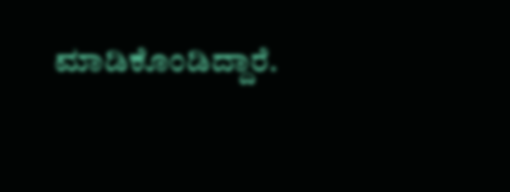ಮಾಡಿಕೊಂಡಿದ್ದಾರೆ.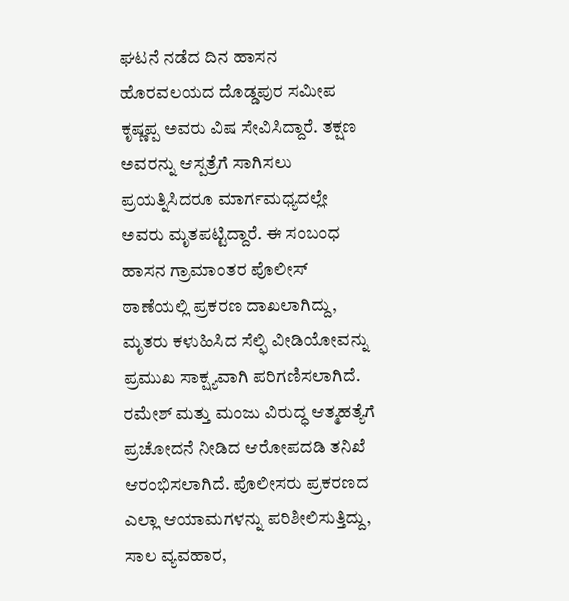ಘಟನೆ ನಡೆದ ದಿನ ಹಾಸನ ಹೊರವಲಯದ ದೊಡ್ಡಪುರ ಸಮೀಪ ಕೃಷ್ಣಪ್ಪ ಅವರು ವಿಷ ಸೇವಿಸಿದ್ದಾರೆ. ತಕ್ಷಣ ಅವರನ್ನು ಆಸ್ಪತ್ರೆಗೆ ಸಾಗಿಸಲು ಪ್ರಯತ್ನಿಸಿದರೂ ಮಾರ್ಗಮಧ್ಯದಲ್ಲೇ ಅವರು ಮೃತಪಟ್ಟಿದ್ದಾರೆ. ಈ ಸಂಬಂಧ ಹಾಸನ ಗ್ರಾಮಾಂತರ ಪೊಲೀಸ್ ಠಾಣೆಯಲ್ಲಿ ಪ್ರಕರಣ ದಾಖಲಾಗಿದ್ದು, ಮೃತರು ಕಳುಹಿಸಿದ ಸೆಲ್ಫಿ ವೀಡಿಯೋವನ್ನು ಪ್ರಮುಖ ಸಾಕ್ಷ್ಯವಾಗಿ ಪರಿಗಣಿಸಲಾಗಿದೆ. ರಮೇಶ್ ಮತ್ತು ಮಂಜು ವಿರುದ್ಧ ಆತ್ಮಹತ್ಯೆಗೆ ಪ್ರಚೋದನೆ ನೀಡಿದ ಆರೋಪದಡಿ ತನಿಖೆ ಆರಂಭಿಸಲಾಗಿದೆ. ಪೊಲೀಸರು ಪ್ರಕರಣದ ಎಲ್ಲಾ ಆಯಾಮಗಳನ್ನು ಪರಿಶೀಲಿಸುತ್ತಿದ್ದು, ಸಾಲ ವ್ಯವಹಾರ,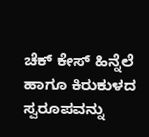ಚೆಕ್ ಕೇಸ್ ಹಿನ್ನೆಲೆ ಹಾಗೂ ಕಿರುಕುಳದ ಸ್ವರೂಪವನ್ನು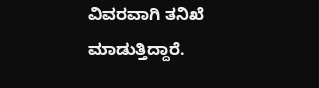ವಿವರವಾಗಿ ತನಿಖೆ ಮಾಡುತ್ತಿದ್ದಾರೆ.